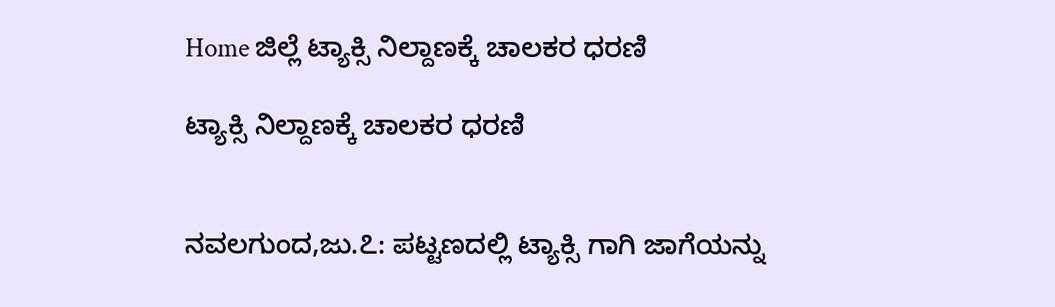Home ಜಿಲ್ಲೆ ಟ್ಯಾಕ್ಸಿ ನಿಲ್ದಾಣಕ್ಕೆ ಚಾಲಕರ ಧರಣಿ

ಟ್ಯಾಕ್ಸಿ ನಿಲ್ದಾಣಕ್ಕೆ ಚಾಲಕರ ಧರಣಿ


ನವಲಗುಂದ,ಜು.೭: ಪಟ್ಟಣದಲ್ಲಿ ಟ್ಯಾಕ್ಸಿ ಗಾಗಿ ಜಾಗೆಯನ್ನು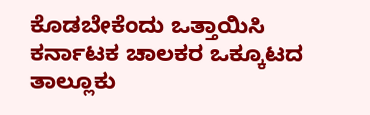ಕೊಡಬೇಕೆಂದು ಒತ್ತಾಯಿಸಿ ಕರ್ನಾಟಕ ಚಾಲಕರ ಒಕ್ಕೂಟದ ತಾಲ್ಲೂಕು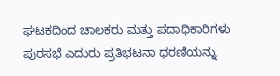ಘಟಕದಿಂದ ಚಾಲಕರು ಮತ್ತು ಪದಾಧಿಕಾರಿಗಳು ಪುರಸಭೆ ಎದುರು ಪ್ರತಿಭಟನಾ ಧರಣಿಯನ್ನು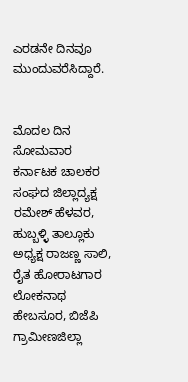ಎರಡನೇ ದಿನವೂ ಮುಂದುವರೆಸಿದ್ದಾರೆ.


ಮೊದಲ ದಿನ ಸೋಮವಾರ ಕರ್ನಾಟಕ ಚಾಲಕರ ಸಂಘದ ಜಿಲ್ಲಾದ್ಯಕ್ಷ ರಮೇಶ್ ಹೆಳವರ, ಹುಬ್ಬಳ್ಳಿ ತಾಲ್ಲೂಕು ಅಧ್ಯಕ್ಷ ರಾಜಣ್ಣ ಸಾಲಿ, ರೈತ ಹೋರಾಟಗಾರ ಲೋಕನಾಥ ಹೇಬಸೂರ, ಬಿಜೆಪಿ ಗ್ರಾಮೀಣಜಿಲ್ಲಾ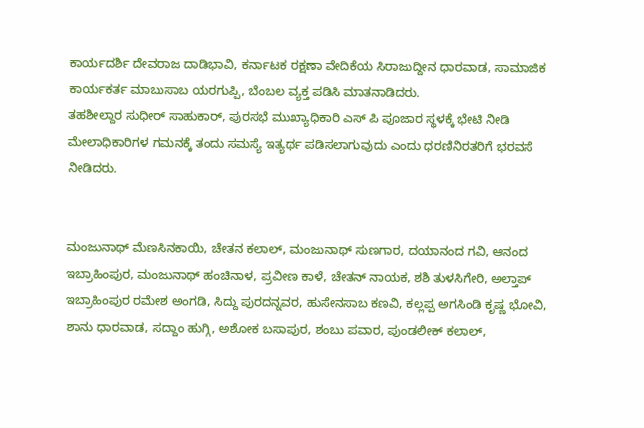ಕಾರ್ಯದರ್ಶಿ ದೇವರಾಜ ದಾಡಿಭಾವಿ, ಕರ್ನಾಟಕ ರಕ್ಷಣಾ ವೇದಿಕೆಯ ಸಿರಾಜುದ್ದೀನ ಧಾರವಾಡ, ಸಾಮಾಜಿಕ ಕಾರ್ಯಕರ್ತ ಮಾಬುಸಾಬ ಯರಗುಪ್ಪಿ, ಬೆಂಬಲ ವ್ಯಕ್ತ ಪಡಿಸಿ ಮಾತನಾಡಿದರು.
ತಹಶೀಲ್ದಾರ ಸುಧೀರ್ ಸಾಹುಕಾರ್, ಪುರಸಭೆ ಮುಖ್ಯಾಧಿಕಾರಿ ಎಸ್ ಪಿ ಪೂಜಾರ ಸ್ಥಳಕ್ಕೆ ಭೇಟಿ ನೀಡಿ ಮೇಲಾಧಿಕಾರಿಗಳ ಗಮನಕ್ಕೆ ತಂದು ಸಮಸ್ಯೆ ಇತ್ಯರ್ಥ ಪಡಿಸಲಾಗುವುದು ಎಂದು ಧರಣಿನಿರತರಿಗೆ ಭರವಸೆ ನೀಡಿದರು.


ಮಂಜುನಾಥ್ ಮೆಣಸಿನಕಾಯಿ, ಚೇತನ ಕಲಾಲ್, ಮಂಜುನಾಥ್ ಸುಣಗಾರ, ದಯಾನಂದ ಗವಿ, ಆನಂದ ಇಬ್ರಾಹಿಂಪುರ, ಮಂಜುನಾಥ್ ಹಂಚಿನಾಳ, ಪ್ರವೀಣ ಕಾಳೆ, ಚೇತನ್ ನಾಯಕ, ಶಶಿ ತುಳಸಿಗೇರಿ, ಅಲ್ತಾಪ್ ಇಬ್ರಾಹಿಂಪುರ ರಮೇಶ ಅಂಗಡಿ, ಸಿದ್ದು ಪುರದನ್ನವರ, ಹುಸೇನಸಾಬ ಕಣವಿ, ಕಲ್ಲಪ್ಪ ಅಗಸಿಂಡಿ ಕೃಷ್ಣ ಭೋವಿ, ಶಾನು ಧಾರವಾಡ, ಸದ್ದಾಂ ಹುಗ್ಗಿ, ಅಶೋಕ ಬಸಾಪುರ, ಶಂಬು ಪವಾರ, ಪುಂಡಲೀಕ್ ಕಲಾಲ್,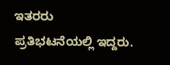ಇತರರು ಪ್ರತಿಭಟನೆಯಲ್ಲಿ ಇದ್ದರು.